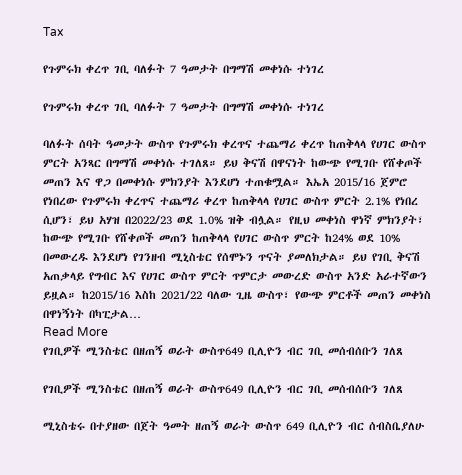Tax

የጉምሩክ ቀረጥ ገቢ ባለፉት 7 ዓመታት በግማሽ መቀነሱ ተነገረ

የጉምሩክ ቀረጥ ገቢ ባለፉት 7 ዓመታት በግማሽ መቀነሱ ተነገረ

ባለፉት ሰባት ዓመታት ውስጥ የጉምሩክ ቀረጥና ተጨማሪ ቀረጥ ከጠቅላላ የሀገር ውስጥ ምርት አንጻር በግማሽ መቀነሱ ተገለጸ። ይህ ቅናሽ በዋናነት ከውጭ የሚገቡ የሸቀጦች መጠን እና ዋጋ በመቀነሱ ምክንያት እንደሆነ ተጠቁሟል። እኤአ 2015/16 ጀምሮ የነበረው የጉምሩክ ቀረጥና ተጨማሪ ቀረጥ ከጠቅላላ የሀገር ውስጥ ምርት 2.1% የነበረ ሲሆን፣ ይህ አሃዝ በ2022/23 ወደ 1.0% ዝቅ ብሏል። የዚህ መቀነስ ዋነኛ ምክንያት፣ ከውጭ የሚገቡ የሸቀጦች መጠን ከጠቅላላ የሀገር ውስጥ ምርት ከ24% ወደ 10% በመውረዱ እንደሆነ የገንዘብ ሚኒስቴር የሰሞኑን ጥናት ያመለክታል። ይህ የገቢ ቅናሽ አጠቃላይ የግብር እና የሀገር ውስጥ ምርት ጥምርታ መውረድ ውስጥ አንድ አራተኛውን ይዟል። ከ2015/16 እስከ 2021/22 ባለው ጊዜ ውስጥ፣ የውጭ ምርቶች መጠን መቀነስ በዋነኝነት በካፒታል…
Read More
የገቢዎች ሚንስቴር በዘጠኝ ወራት ውስጥ649 ቢሊዮን ብር ገቢ መሰብሰቡን ገለጸ

የገቢዎች ሚንስቴር በዘጠኝ ወራት ውስጥ649 ቢሊዮን ብር ገቢ መሰብሰቡን ገለጸ

ሚኒስቴሩ በተያዘው በጀት ዓመት ዘጠኝ ወራት ውስጥ 649 ቢሊዮን ብር ሰብስቤያለሁ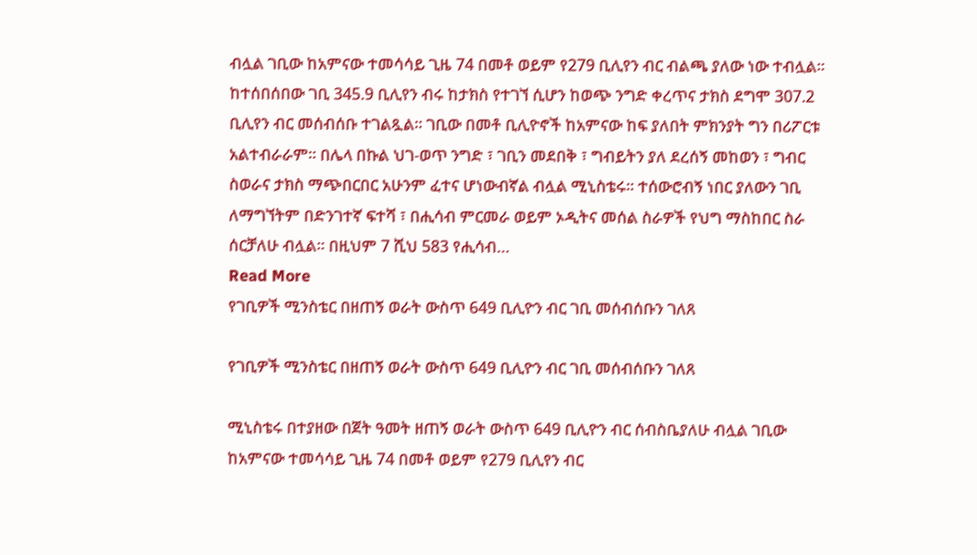ብሏል ገቢው ከአምናው ተመሳሳይ ጊዜ 74 በመቶ ወይም የ279 ቢሊየን ብር ብልጫ ያለው ነው ተብሏል፡፡ ከተሰበሰበው ገቢ 345.9 ቢሊየን ብሩ ከታክስ የተገኘ ሲሆን ከወጭ ንግድ ቀረጥና ታክስ ደግሞ 307.2 ቢሊየን ብር መሰብሰቡ ተገልጿል። ገቢው በመቶ ቢሊዮኖች ከአምናው ከፍ ያለበት ምክንያት ግን በሪፖርቱ አልተብራራም፡፡ በሌላ በኩል ህገ-ወጥ ንግድ ፣ ገቢን መደበቅ ፣ ግብይትን ያለ ደረሰኝ መከወን ፣ ግብር ስወራና ታክስ ማጭበርበር አሁንም ፈተና ሆነውብኛል ብሏል ሚኒስቴሩ፡፡ ተሰውሮብኝ ነበር ያለውን ገቢ ለማግኘትም በድንገተኛ ፍተሻ ፣ በሒሳብ ምርመራ ወይም ኦዲትና መሰል ስራዎች የህግ ማስከበር ስራ ሰርቻለሁ ብሏል፡፡ በዚህም 7 ሺህ 583 የሒሳብ…
Read More
የገቢዎች ሚንስቴር በዘጠኝ ወራት ውስጥ 649 ቢሊዮን ብር ገቢ መሰብሰቡን ገለጸ

የገቢዎች ሚንስቴር በዘጠኝ ወራት ውስጥ 649 ቢሊዮን ብር ገቢ መሰብሰቡን ገለጸ

ሚኒስቴሩ በተያዘው በጀት ዓመት ዘጠኝ ወራት ውስጥ 649 ቢሊዮን ብር ሰብስቤያለሁ ብሏል ገቢው ከአምናው ተመሳሳይ ጊዜ 74 በመቶ ወይም የ279 ቢሊየን ብር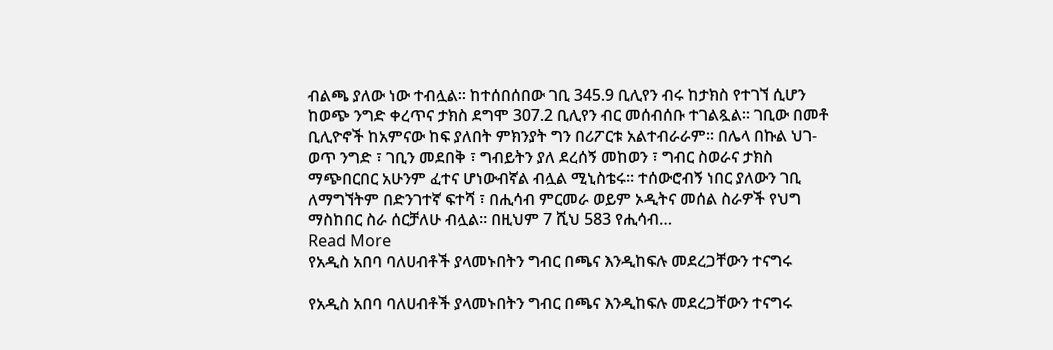ብልጫ ያለው ነው ተብሏል፡፡ ከተሰበሰበው ገቢ 345.9 ቢሊየን ብሩ ከታክስ የተገኘ ሲሆን ከወጭ ንግድ ቀረጥና ታክስ ደግሞ 307.2 ቢሊየን ብር መሰብሰቡ ተገልጿል። ገቢው በመቶ ቢሊዮኖች ከአምናው ከፍ ያለበት ምክንያት ግን በሪፖርቱ አልተብራራም፡፡ በሌላ በኩል ህገ-ወጥ ንግድ ፣ ገቢን መደበቅ ፣ ግብይትን ያለ ደረሰኝ መከወን ፣ ግብር ስወራና ታክስ ማጭበርበር አሁንም ፈተና ሆነውብኛል ብሏል ሚኒስቴሩ፡፡ ተሰውሮብኝ ነበር ያለውን ገቢ ለማግኘትም በድንገተኛ ፍተሻ ፣ በሒሳብ ምርመራ ወይም ኦዲትና መሰል ስራዎች የህግ ማስከበር ስራ ሰርቻለሁ ብሏል፡፡ በዚህም 7 ሺህ 583 የሒሳብ…
Read More
የአዲስ አበባ ባለሀብቶች ያላመኑበትን ግብር በጫና እንዲከፍሉ መደረጋቸውን ተናግሩ

የአዲስ አበባ ባለሀብቶች ያላመኑበትን ግብር በጫና እንዲከፍሉ መደረጋቸውን ተናግሩ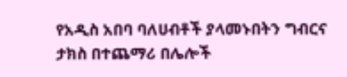የአዲስ አበባ ባለሀብቶች ያላመኑበትን ግብርና ታክስ በተጨማሪ በሌሎች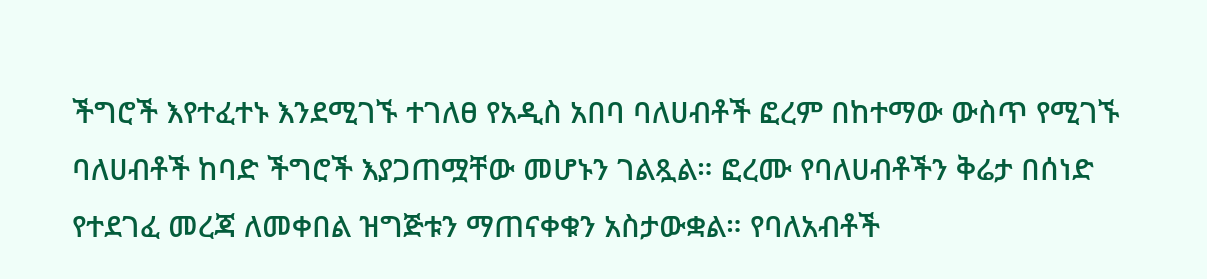ችግሮች እየተፈተኑ እንደሚገኙ ተገለፀ የአዲስ አበባ ባለሀብቶች ፎረም በከተማው ውስጥ የሚገኙ ባለሀብቶች ከባድ ችግሮች እያጋጠሟቸው መሆኑን ገልጿል። ፎረሙ የባለሀብቶችን ቅሬታ በሰነድ የተደገፈ መረጃ ለመቀበል ዝግጅቱን ማጠናቀቁን አስታውቋል። የባለአብቶች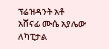ፕሬዝዳንት አቶ አሸናፊ ሙሴ አያሌው ለካፒታል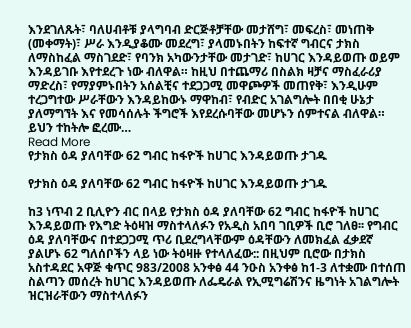እንደገለጹት፣ ባለሀብቶቹ ያላግባብ ድርጅቶቻቸው መታሸግ፣ መፍረስ፣ መነጠቅ (መቀማት)፣ ሥራ እንዲያቆሙ መደረግ፣ ያላመኑበትን ከፍተኛ ግብርና ታክስ ለማስከፈል ማስገደድ፣ የባንክ አካውንታቸው መታገድ፣ ከሀገር እንዳይወጡ ወይም እንዳይገቡ እየተደረጉ ነው ብለዋል። ከዚህ በተጨማሪ በስልክ ዛቻና ማስፈራሪያ ማድረስ፣ የማያምኑበትን አሰልቺና ተደጋጋሚ መዋጮዎች መጠየቅ፣ እንዲሁም ተረጋግተው ሥራቸውን እንዳይከውኑ ማዋከብ፣ የብድር አገልግሎት በበቂ ሁኔታ ያለማግኘት እና የመሳሰሉት ችግሮች እየደረሱባቸው መሆኑን ሰምተናል ብለዋል። ይህን ተከትሎ ፎረሙ…
Read More
የታክስ ዕዳ ያለባቸው 62 ግብር ከፋዮች ከሀገር እንዳይወጡ ታገዱ

የታክስ ዕዳ ያለባቸው 62 ግብር ከፋዮች ከሀገር እንዳይወጡ ታገዱ

ከ3 ነጥብ 2 ቢሊዮን ብር በላይ የታክስ ዕዳ ያለባቸው 62 ግብር ከፋዮች ከሀገር እንዳይወጡ የእግድ ትዕዛዝ ማስተላለፉን የአዲስ አበባ ገቢዎች ቢሮ ገለፀ፡፡ የግብር ዕዳ ያለባቸውና በተደጋጋሚ ጥሪ ቢደረግላቸውም ዕዳቸውን ለመክፈል ፈቃደኛ ያልሆኑ 62 ግለሰቦችን ላይ ነው ትዕዛዙ የተላለፈው:: በዚህም ቢሮው በታክስ አስተዳደር አዋጅ ቁጥር 983/2008 አንቀፅ 44 ንዑስ አንቀፅ ከ1-3 ለተቋሙ በተሰጠ ስልጣን መሰረት ከሀገር እንዳይወጡ ለፌዴራል የኢሚግሬሽንና ዜግነት አገልግሎት ዝርዝራቸውን ማስተላለፉን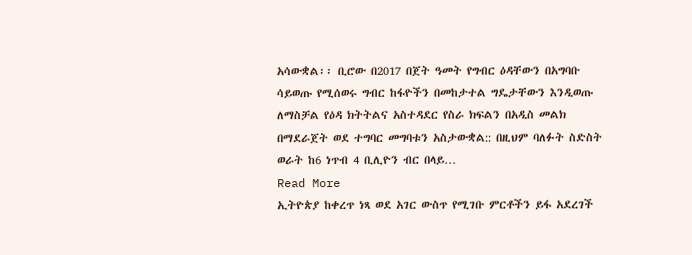አሳውቋል፡፡ ቢሮው በ2017 በጀት ዓመት የግብር ዕዳቸውን በአግባቡ ሳይወጡ የሚሰወሩ ግብር ከፋዮችን በመከታተል ግዴታቸውን እንዲወጡ ለማስቻል የዕዳ ክትትልና አስተዳደር የስራ ክፍልን በአዲስ መልክ በማደራጀት ወደ ተግባር መግባቱን አስታውቋል:: በዚህም ባለፉት ስድስት ወራት ከ6 ነጥብ 4 ቢሊዮን ብር በላይ…
Read More
ኢትዮጵያ ከቀረጥ ነጻ ወደ አገር ውስጥ የሚገቡ ምርቶችን ይፋ አደረገች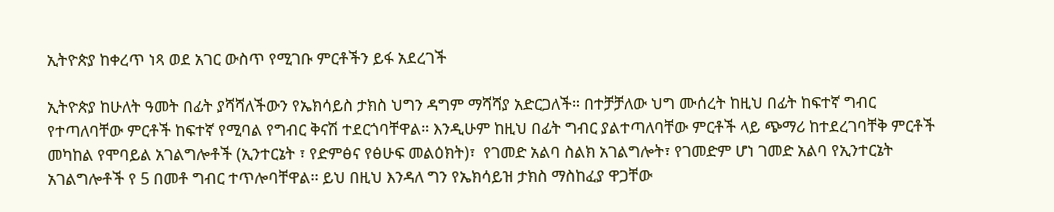ኢትዮጵያ ከቀረጥ ነጻ ወደ አገር ውስጥ የሚገቡ ምርቶችን ይፋ አደረገች

ኢትዮጵያ ከሁለት ዓመት በፊት ያሻሻለችውን የኤክሳይስ ታክስ ህግን ዳግም ማሻሻያ አድርጋለች። በተቻቻለው ህግ ሙሰረት ከዚህ በፊት ከፍተኛ ግብር የተጣለባቸው ምርቶች ከፍተኛ የሚባል የግብር ቅናሽ ተደርጎባቸዋል። እንዲሁም ከዚህ በፊት ግብር ያልተጣለባቸው ምርቶች ላይ ጭማሪ ከተደረገባቸቅ ምርቶች መካከል የሞባይል አገልግሎቶች (ኢንተርኔት ፣ የድምፅና የፅሁፍ መልዕክት)፣  የገመድ አልባ ስልክ አገልግሎት፣ የገመድም ሆነ ገመድ አልባ የኢንተርኔት አገልግሎቶች የ 5 በመቶ ግብር ተጥሎባቸዋል፡፡ ይህ በዚህ እንዳለ ግን የኤክሳይዝ ታክስ ማስከፈያ ዋጋቸው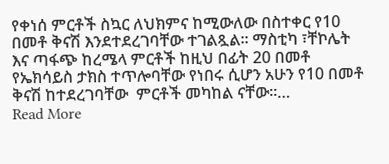የቀነሰ ምርቶች ስኳር ለህክምና ከሚውለው በስተቀር የ10 በመቶ ቅናሽ እንደተደረገባቸው ተገልጿል፡፡ ማስቲካ ፣ቸኮሌት እና ጣፋጭ ከረሜላ ምርቶች ከዚህ በፊት 20 በመቶ የኤክሳይስ ታክስ ተጥሎባቸው የነበሩ ሲሆን አሁን የ10 በመቶ ቅናሽ ከተደረገባቸው  ምርቶች መካከል ናቸው፡፡…
Read More